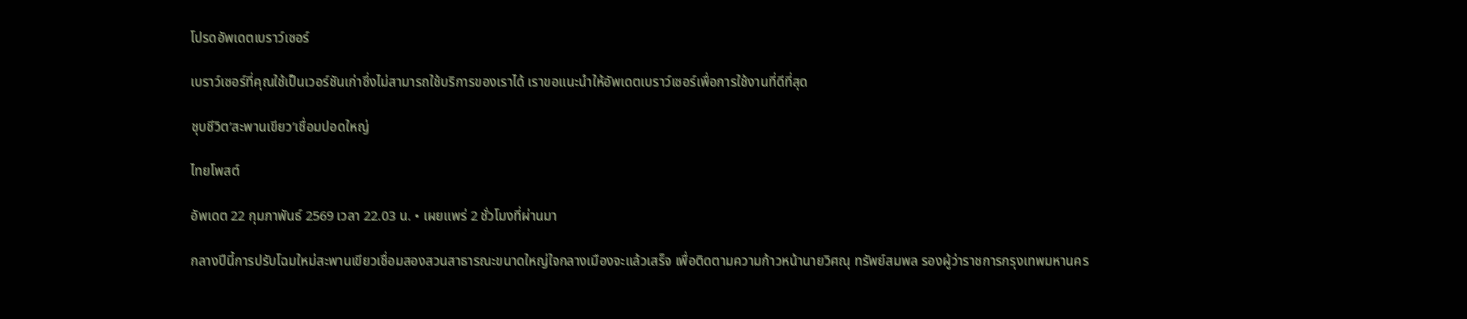โปรดอัพเดตเบราว์เซอร์

เบราว์เซอร์ที่คุณใช้เป็นเวอร์ชันเก่าซึ่งไม่สามารถใช้บริการของเราได้ เราขอแนะนำให้อัพเดตเบราว์เซอร์เพื่อการใช้งานที่ดีที่สุด

ชุบชีวิต’สะพานเขียว’เชื่อมปอดใหญ่

ไทยโพสต์

อัพเดต 22 กุมภาพันธ์ 2569 เวลา 22.03 น. • เผยแพร่ 2 ชั่วโมงที่ผ่านมา

กลางปีนี้การปรับโฉมใหม่สะพานเขียวเชื่อมสองสวนสาธารณะขนาดใหญ่ใจกลางเมืองจะแล้วเสร็จ เพื่อติดตามความก้าวหน้านายวิศณุ ทรัพย์สมพล รองผู้ว่าราชการกรุงเทพมหานคร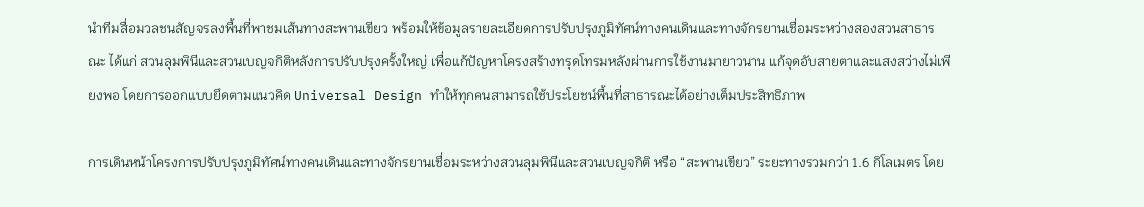นำทีมสื่อมวลชนสัญจรลงพื้นที่พาชมเส้นทางสะพานเขียว พร้อมให้ข้อมูลรายละเอียดการปรับปรุงภูมิทัศน์ทางคนเดินและทางจักรยานเชื่อมระหว่างสองสวนสาธารณะ ได้แก่ สวนลุมพินีและสวนเบญจกิติหลังการปรับปรุงครั้งใหญ่ เพื่อแก้ปัญหาโครงสร้างทรุดโทรมหลังผ่านการใช้งานมายาวนาน แก้จุดอับสายตาและแสงสว่างไม่เพียงพอ โดยการออกแบบยึดตามแนวคิด Universal Design ทำให้ทุกคนสามารถใช้ประโยชน์พื้นที่สาธารณะได้อย่างเต็มประสิทธิภาพ

การเดินหน้าโครงการปรับปรุงภูมิทัศน์ทางคนเดินและทางจักรยานเชื่อมระหว่างสวนลุมพินีและสวนเบญจกิติ หรือ “สะพานเขียว” ระยะทางรวมกว่า 1.6 กิโลเมตร โดย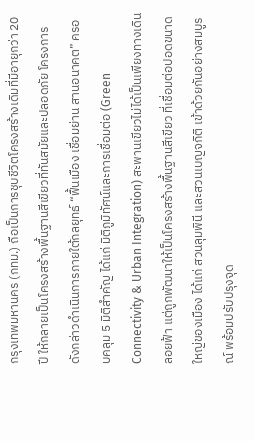กรุงเทพมหานคร (กทม.) ถือเป็นการชุบชีวิตโครงสร้างเดิมที่มีอายุกว่า 20 ปี ให้กลายเป็นโครงสร้างพื้นฐานสีเขียวที่ทันสมัยและปลอดภัย โครงการดังกล่าวดำเนินการภายใต้กลยุทธ์ “ฟื้นเมือง เชื่อมย่าน สานอนาคต” ครอบคลุม 5 มิติสำคัญ ได้แก่ มิติภูมิทัศน์และการเชื่อมต่อ (Green Connectivity & Urban Integration) สะพานเขียวไม่ได้เป็นเพียงทางเดินลอยฟ้า แต่ถูกพัฒนาให้เป็นโครงสร้างพื้นฐานสีเขียว ที่เชื่อมต่อปอดขนาดใหญ่ของเมือง ได้แก่ สวนลุมพินี และสวนเบญจกิติ เข้าด้วยกันอย่างสมบูรณ์ พร้อมปรับปรุงจุด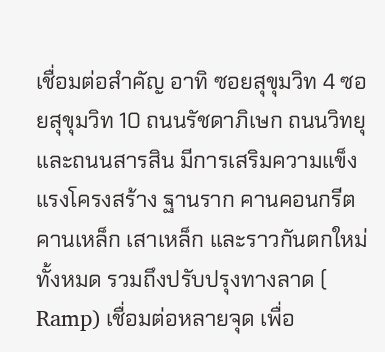เชื่อมต่อสำคัญ อาทิ ซอยสุขุมวิท 4 ซอยสุขุมวิท 10 ถนนรัชดาภิเษก ถนนวิทยุ และถนนสารสิน มีการเสริมความแข็งแรงโครงสร้าง ฐานราก คานคอนกรีต คานเหล็ก เสาเหล็ก และราวกันตกใหม่ทั้งหมด รวมถึงปรับปรุงทางลาด ( Ramp) เชื่อมต่อหลายจุด เพื่อ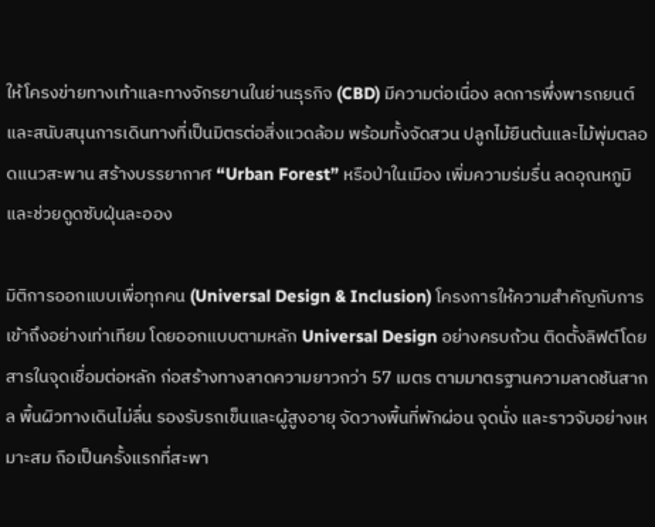ให้โครงข่ายทางเท้าและทางจักรยานในย่านธุรกิจ (CBD) มีความต่อเนื่อง ลดการพึ่งพารถยนต์ และสนับสนุนการเดินทางที่เป็นมิตรต่อสิ่งแวดล้อม พร้อมทั้งจัดสวน ปลูกไม้ยืนต้นและไม้พุ่มตลอดแนวสะพาน สร้างบรรยากาศ “Urban Forest” หรือป่าในเมือง เพิ่มความร่มรื่น ลดอุณหภูมิ และช่วยดูดซับฝุ่นละออง

มิติการออกแบบเพื่อทุกคน (Universal Design & Inclusion) โครงการให้ความสำคัญกับการเข้าถึงอย่างเท่าเทียม โดยออกแบบตามหลัก Universal Design อย่างครบถ้วน ติดตั้งลิฟต์โดยสารในจุดเชื่อมต่อหลัก ก่อสร้างทางลาดความยาวกว่า 57 เมตร ตามมาตรฐานความลาดชันสากล พื้นผิวทางเดินไม่ลื่น รองรับรถเข็นและผู้สูงอายุ จัดวางพื้นที่พักผ่อน จุดนั่ง และราวจับอย่างเหมาะสม ถือเป็นครั้งแรกที่สะพา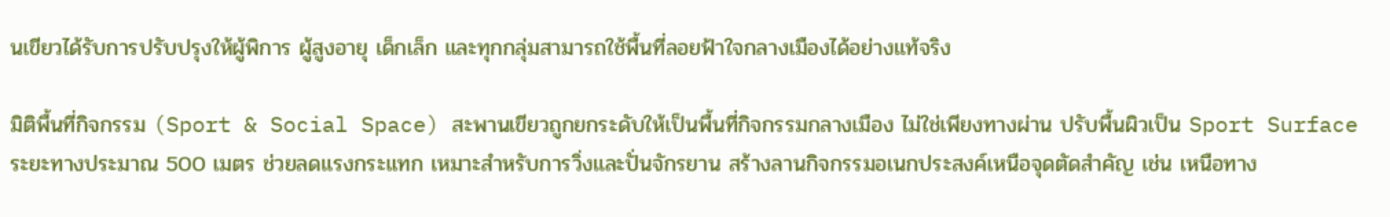นเขียวได้รับการปรับปรุงให้ผู้พิการ ผู้สูงอายุ เด็กเล็ก และทุกกลุ่มสามารถใช้พื้นที่ลอยฟ้าใจกลางเมืองได้อย่างแท้จริง

มิติพื้นที่กิจกรรม (Sport & Social Space) สะพานเขียวถูกยกระดับให้เป็นพื้นที่กิจกรรมกลางเมือง ไม่ใช่เพียงทางผ่าน ปรับพื้นผิวเป็น Sport Surface ระยะทางประมาณ 500 เมตร ช่วยลดแรงกระแทก เหมาะสำหรับการวิ่งและปั่นจักรยาน สร้างลานกิจกรรมอเนกประสงค์เหนือจุดตัดสำคัญ เช่น เหนือทาง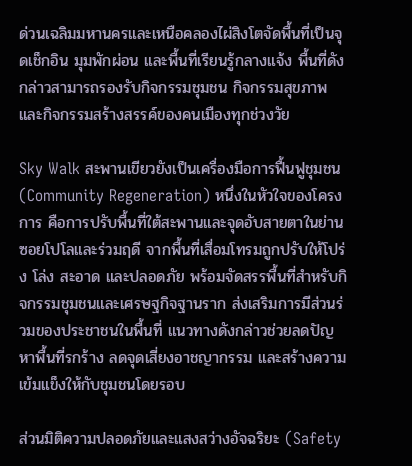ด่วนเฉลิมมหานครและเหนือคลองไผ่สิงโตจัดพื้นที่เป็นจุดเช็กอิน มุมพักผ่อน และพื้นที่เรียนรู้กลางแจ้ง พื้นที่ดังกล่าวสามารถรองรับกิจกรรมชุมชน กิจกรรมสุขภาพ และกิจกรรมสร้างสรรค์ของคนเมืองทุกช่วงวัย

Sky Walk สะพานเขียวยังเป็นเครื่องมือการฟื้นฟูชุมชน (Community Regeneration) หนึ่งในหัวใจของโครงการ คือการปรับพื้นที่ใต้สะพานและจุดอับสายตาในย่านซอยโปโลและร่วมฤดี จากพื้นที่เสื่อมโทรมถูกปรับให้โปร่ง โล่ง สะอาด และปลอดภัย พร้อมจัดสรรพื้นที่สำหรับกิจกรรมชุมชนและเศรษฐกิจฐานราก ส่งเสริมการมีส่วนร่วมของประชาชนในพื้นที่ แนวทางดังกล่าวช่วยลดปัญหาพื้นที่รกร้าง ลดจุดเสี่ยงอาชญากรรม และสร้างความเข้มแข็งให้กับชุมชนโดยรอบ

ส่วนมิติความปลอดภัยและแสงสว่างอัจฉริยะ (Safety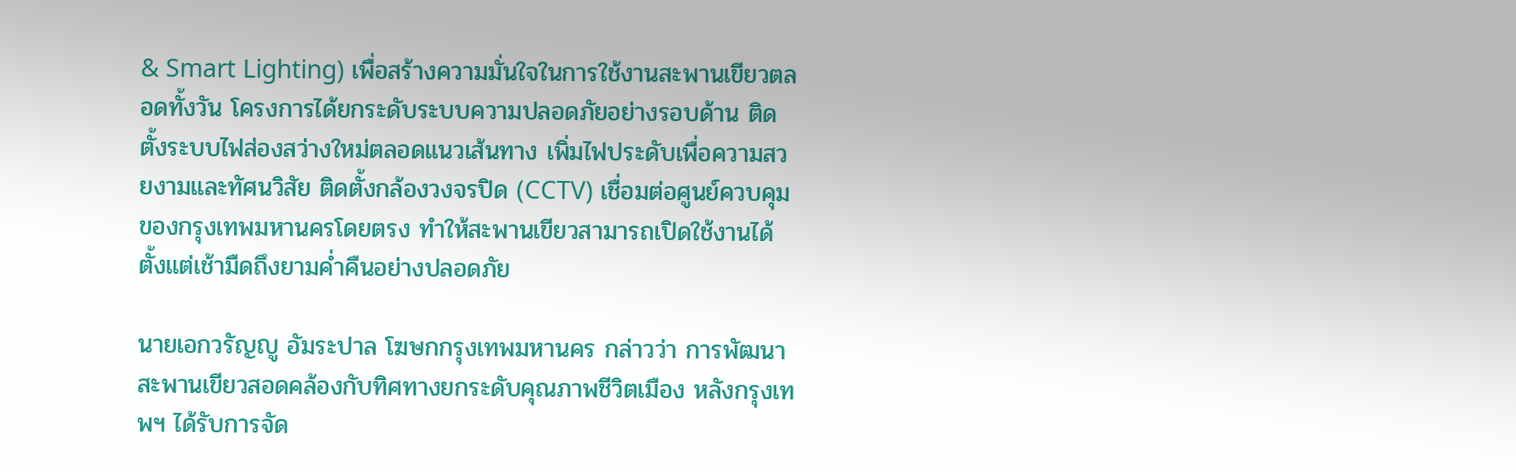& Smart Lighting) เพื่อสร้างความมั่นใจในการใช้งานสะพานเขียวตลอดทั้งวัน โครงการได้ยกระดับระบบความปลอดภัยอย่างรอบด้าน ติดตั้งระบบไฟส่องสว่างใหม่ตลอดแนวเส้นทาง เพิ่มไฟประดับเพื่อความสวยงามและทัศนวิสัย ติดตั้งกล้องวงจรปิด (CCTV) เชื่อมต่อศูนย์ควบคุมของกรุงเทพมหานครโดยตรง ทำให้สะพานเขียวสามารถเปิดใช้งานได้ตั้งแต่เช้ามืดถึงยามค่ำคืนอย่างปลอดภัย

นายเอกวรัญญู อัมระปาล โฆษกกรุงเทพมหานคร กล่าวว่า การพัฒนาสะพานเขียวสอดคล้องกับทิศทางยกระดับคุณภาพชีวิตเมือง หลังกรุงเทพฯ ได้รับการจัด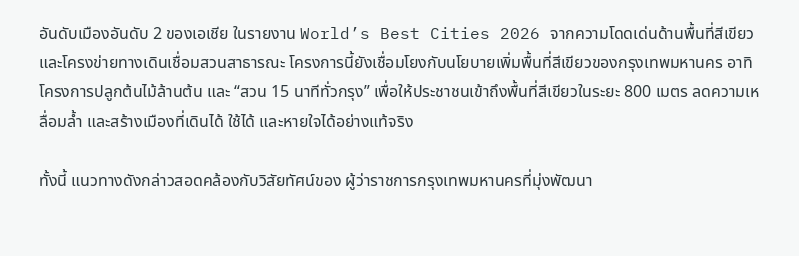อันดับเมืองอันดับ 2 ของเอเชีย ในรายงาน World’s Best Cities 2026 จากความโดดเด่นด้านพื้นที่สีเขียวและโครงข่ายทางเดินเชื่อมสวนสาธารณะ โครงการนี้ยังเชื่อมโยงกับนโยบายเพิ่มพื้นที่สีเขียวของกรุงเทพมหานคร อาทิ โครงการปลูกต้นไม้ล้านต้น และ “สวน 15 นาทีทั่วกรุง” เพื่อให้ประชาชนเข้าถึงพื้นที่สีเขียวในระยะ 800 เมตร ลดความเหลื่อมล้ำ และสร้างเมืองที่เดินได้ ใช้ได้ และหายใจได้อย่างแท้จริง

ทั้งนี้ แนวทางดังกล่าวสอดคล้องกับวิสัยทัศน์ของ ผู้ว่าราชการกรุงเทพมหานครที่มุ่งพัฒนา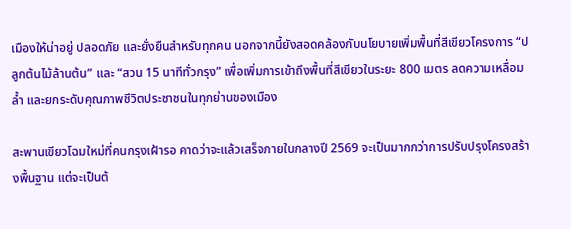เมืองให้น่าอยู่ ปลอดภัย และยั่งยืนสำหรับทุกคน นอกจากนี้ยังสอดคล้องกับนโยบายเพิ่มพื้นที่สีเขียวโครงการ “ปลูกต้นไม้ล้านต้น” และ “สวน 15 นาทีทั่วกรุง” เพื่อเพิ่มการเข้าถึงพื้นที่สีเขียวในระยะ 800 เมตร ลดความเหลื่อมล้ำ และยกระดับคุณภาพชีวิตประชาชนในทุกย่านของเมือง

สะพานเขียวโฉมใหม่ที่คนกรุงเฝ้ารอ คาดว่าจะแล้วเสร็จภายในกลางปี 2569 จะเป็นมากกว่าการปรับปรุงโครงสร้างพื้นฐาน แต่จะเป็นต้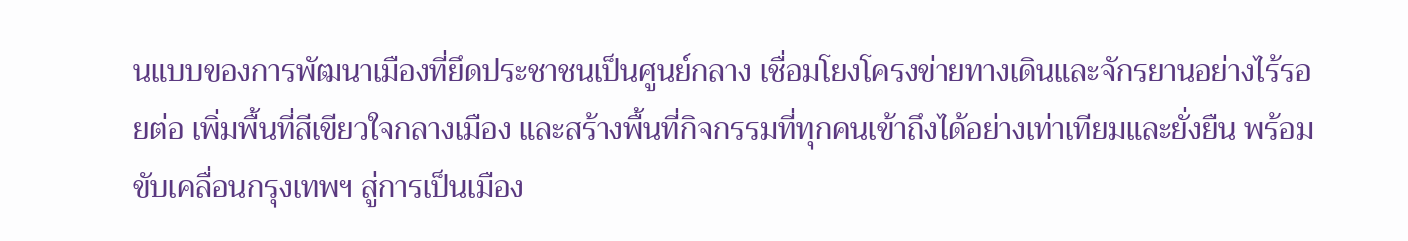นแบบของการพัฒนาเมืองที่ยึดประชาชนเป็นศูนย์กลาง เชื่อมโยงโครงข่ายทางเดินและจักรยานอย่างไร้รอยต่อ เพิ่มพื้นที่สีเขียวใจกลางเมือง และสร้างพื้นที่กิจกรรมที่ทุกคนเข้าถึงได้อย่างเท่าเทียมและยั่งยืน พร้อมขับเคลื่อนกรุงเทพฯ สู่การเป็นเมือง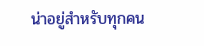น่าอยู่สำหรับทุกคน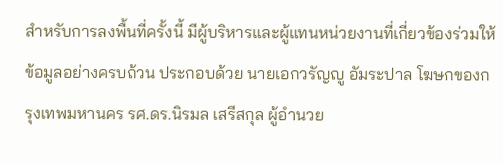สำหรับการลงพื้นที่ครั้งนี้ มีผู้บริหารและผู้แทนหน่วยงานที่เกี่ยวข้องร่วมให้ข้อมูลอย่างครบถ้วน ประกอบด้วย นายเอกวรัญญู อัมระปาล โฆษกของกรุงเทพมหานคร รศ.ดร.นิรมล เสรีสกุล ผู้อำนวย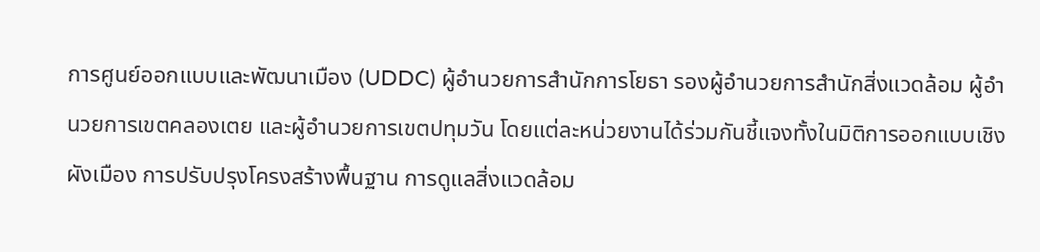การศูนย์ออกแบบและพัฒนาเมือง (UDDC) ผู้อำนวยการสำนักการโยธา รองผู้อำนวยการสำนักสิ่งแวดล้อม ผู้อำนวยการเขตคลองเตย และผู้อำนวยการเขตปทุมวัน โดยแต่ละหน่วยงานได้ร่วมกันชี้แจงทั้งในมิติการออกแบบเชิงผังเมือง การปรับปรุงโครงสร้างพื้นฐาน การดูแลสิ่งแวดล้อม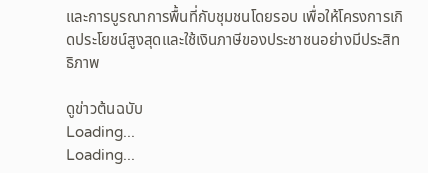และการบูรณาการพื้นที่กับชุมชนโดยรอบ เพื่อให้โครงการเกิดประโยชน์สูงสุดและใช้เงินภาษีของประชาชนอย่างมีประสิทธิภาพ

ดูข่าวต้นฉบับ
Loading...
Loading...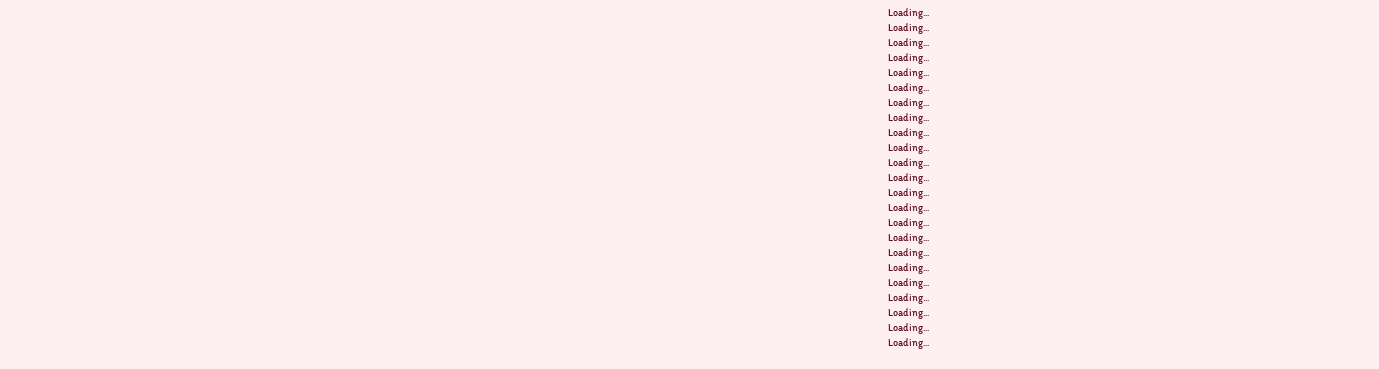Loading...
Loading...
Loading...
Loading...
Loading...
Loading...
Loading...
Loading...
Loading...
Loading...
Loading...
Loading...
Loading...
Loading...
Loading...
Loading...
Loading...
Loading...
Loading...
Loading...
Loading...
Loading...
Loading...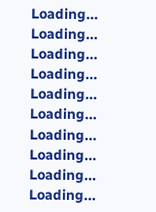Loading...
Loading...
Loading...
Loading...
Loading...
Loading...
Loading...
Loading...
Loading...
Loading...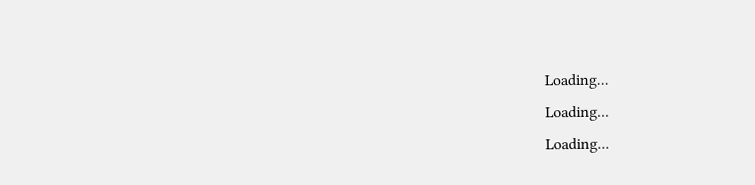Loading...
Loading...
Loading...